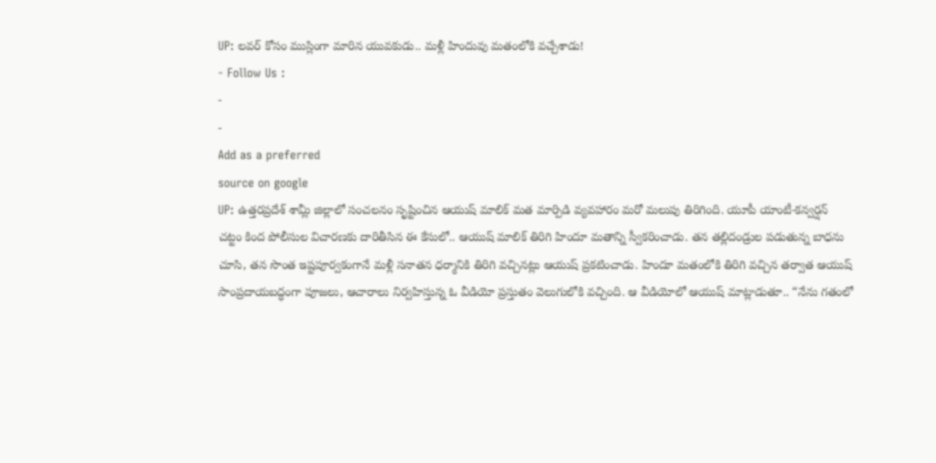UP: లవర్ కోసం ముస్లింగా మారిన యువకుడు.. మళ్లీ హిందువు మతంలోకి వచ్చేశాడు!
- Follow Us :
-
-
Add as a preferred
source on google
UP: ఉత్తరప్రదేశ్ శామ్లీ జిల్లాలో సంచలనం సృష్టించిన ఆయుష్ మాలిక్ మత మార్పిడి వ్యవహారం మరో మలుపు తిరిగింది. యూపీ యాంటీ-కన్వర్షన్ చట్టం కింద పోలీసుల విచారణకు దారితీసిన ఈ కేసులో.. ఆయుష్ మాలిక్ తిరిగి హిందూ మతాన్ని స్వీకరించాడు. తన తల్లిదండ్రుల పడుతున్న బాధను చూసి, తన సొంత ఇష్టపూర్వకంగానే మళ్లీ సనాతన ధర్మానికి తిరిగి వచ్చినట్లు ఆయుష్ ప్రకటించాడు. హిందూ మతంలోకి తిరిగి వచ్చిన తర్వాత ఆయుష్ సాంప్రదాయబద్ధంగా పూజలు, ఆచారాలు నిర్వహిస్తున్న ఓ వీడియో ప్రస్తుతం వెలుగులోకి వచ్చింది. ఆ వీడియోలో ఆయుష్ మాట్లాడుతూ.. “నేను గతంలో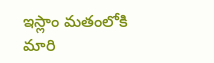ఇస్లాం మతంలోకి మారి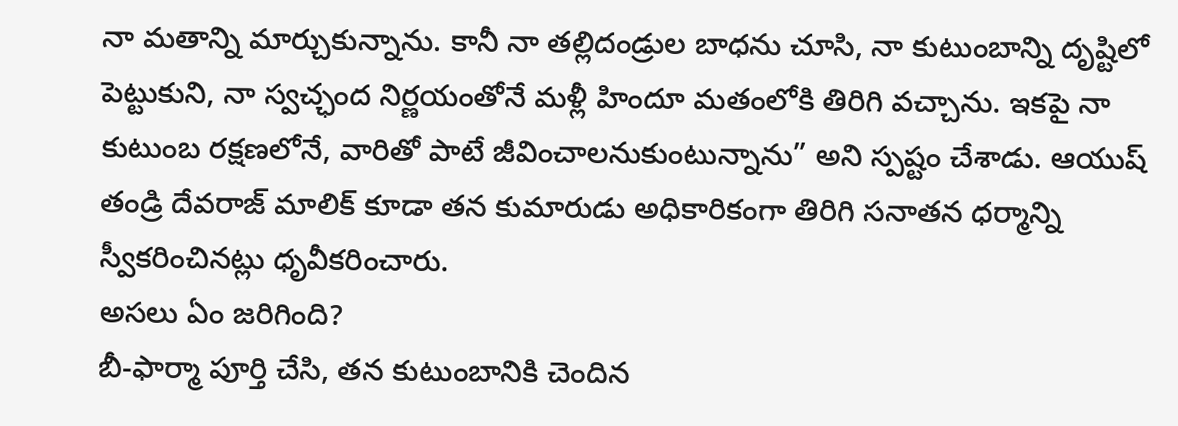నా మతాన్ని మార్చుకున్నాను. కానీ నా తల్లిదండ్రుల బాధను చూసి, నా కుటుంబాన్ని దృష్టిలో పెట్టుకుని, నా స్వచ్ఛంద నిర్ణయంతోనే మళ్లీ హిందూ మతంలోకి తిరిగి వచ్చాను. ఇకపై నా కుటుంబ రక్షణలోనే, వారితో పాటే జీవించాలనుకుంటున్నాను” అని స్పష్టం చేశాడు. ఆయుష్ తండ్రి దేవరాజ్ మాలిక్ కూడా తన కుమారుడు అధికారికంగా తిరిగి సనాతన ధర్మాన్ని స్వీకరించినట్లు ధృవీకరించారు.
అసలు ఏం జరిగింది?
బీ-ఫార్మా పూర్తి చేసి, తన కుటుంబానికి చెందిన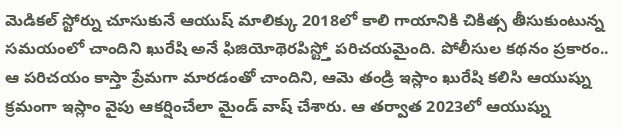మెడికల్ స్టోర్ను చూసుకునే ఆయుష్ మాలిక్కు 2018లో కాలి గాయానికి చికిత్స తీసుకుంటున్న సమయంలో చాందిని ఖురేషి అనే ఫిజియోథెరపిస్ట్తో పరిచయమైంది. పోలీసుల కథనం ప్రకారం.. ఆ పరిచయం కాస్తా ప్రేమగా మారడంతో చాందిని, ఆమె తండ్రి ఇస్లాం ఖురేషి కలిసి ఆయుష్ను క్రమంగా ఇస్లాం వైపు ఆకర్షించేలా మైండ్ వాష్ చేశారు. ఆ తర్వాత 2023లో ఆయుష్ను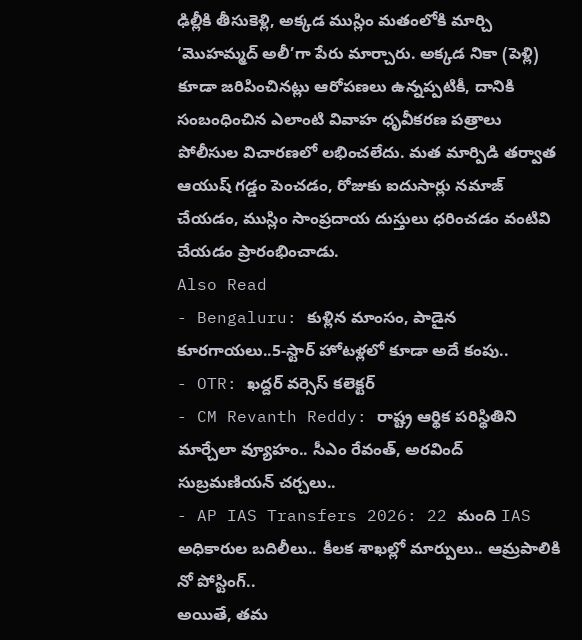ఢిల్లీకి తీసుకెళ్లి, అక్కడ ముస్లిం మతంలోకి మార్చి ‘మొహమ్మద్ అలీ’గా పేరు మార్చారు. అక్కడ నికా (పెళ్లి) కూడా జరిపించినట్లు ఆరోపణలు ఉన్నప్పటికీ, దానికి సంబంధించిన ఎలాంటి వివాహ ధృవీకరణ పత్రాలు పోలీసుల విచారణలో లభించలేదు. మత మార్పిడి తర్వాత ఆయుష్ గడ్డం పెంచడం, రోజుకు ఐదుసార్లు నమాజ్ చేయడం, ముస్లిం సాంప్రదాయ దుస్తులు ధరించడం వంటివి చేయడం ప్రారంభించాడు.
Also Read
- Bengaluru: కుళ్లిన మాంసం, పాడైన కూరగాయలు..5-స్టార్ హోటళ్లలో కూడా అదే కంపు..
- OTR: ఖద్దర్ వర్సెస్ కలెక్టర్
- CM Revanth Reddy: రాష్ట్ర ఆర్థిక పరిస్థితిని మార్చేలా వ్యూహం.. సీఎం రేవంత్, అరవింద్ సుబ్రమణియన్ చర్చలు..
- AP IAS Transfers 2026: 22 మంది IAS అధికారుల బదిలీలు.. కీలక శాఖల్లో మార్పులు.. ఆమ్రపాలికి నో పోస్టింగ్..
అయితే, తమ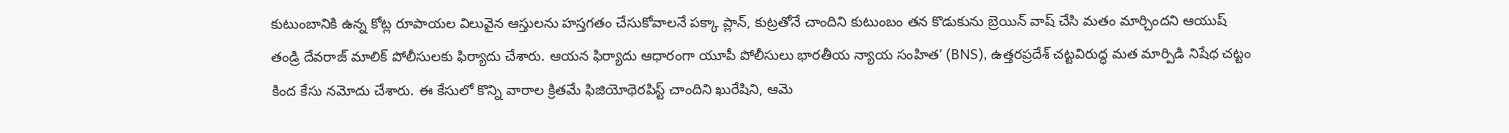కుటుంబానికి ఉన్న కోట్ల రూపాయల విలువైన ఆస్తులను హస్తగతం చేసుకోవాలనే పక్కా ప్లాన్, కుట్రతోనే చాందిని కుటుంబం తన కొడుకును బ్రెయిన్ వాష్ చేసి మతం మార్చిందని ఆయుష్ తండ్రి దేవరాజ్ మాలిక్ పోలీసులకు ఫిర్యాదు చేశారు. ఆయన ఫిర్యాదు ఆధారంగా యూపీ పోలీసులు భారతీయ న్యాయ సంహిత’ (BNS), ఉత్తరప్రదేశ్ చట్టవిరుద్ధ మత మార్పిడి నిషేధ చట్టం కింద కేసు నమోదు చేశారు. ఈ కేసులో కొన్ని వారాల క్రితమే ఫిజియోథెరపిస్ట్ చాందిని ఖురేషిని, ఆమె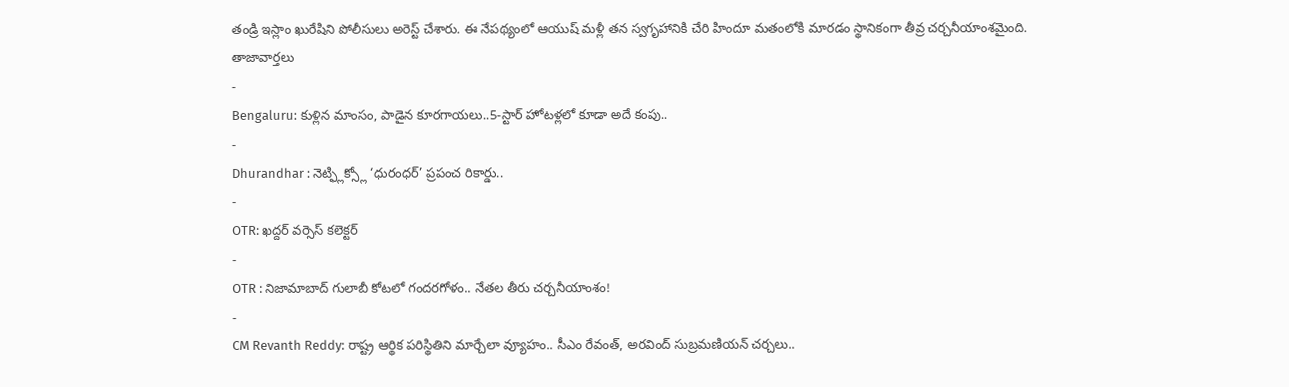తండ్రి ఇస్లాం ఖురేషిని పోలీసులు అరెస్ట్ చేశారు. ఈ నేపథ్యంలో ఆయుష్ మళ్లీ తన స్వగృహానికి చేరి హిందూ మతంలోకి మారడం స్థానికంగా తీవ్ర చర్చనీయాంశమైంది.
తాజావార్తలు
-
Bengaluru: కుళ్లిన మాంసం, పాడైన కూరగాయలు..5-స్టార్ హోటళ్లలో కూడా అదే కంపు..
-
Dhurandhar : నెట్ఫ్లిక్స్లో ‘ధురంధర్’ ప్రపంచ రికార్డు..
-
OTR: ఖద్దర్ వర్సెస్ కలెక్టర్
-
OTR : నిజామాబాద్ గులాబీ కోటలో గందరగోళం.. నేతల తీరు చర్చనీయాంశం!
-
CM Revanth Reddy: రాష్ట్ర ఆర్థిక పరిస్థితిని మార్చేలా వ్యూహం.. సీఎం రేవంత్, అరవింద్ సుబ్రమణియన్ చర్చలు..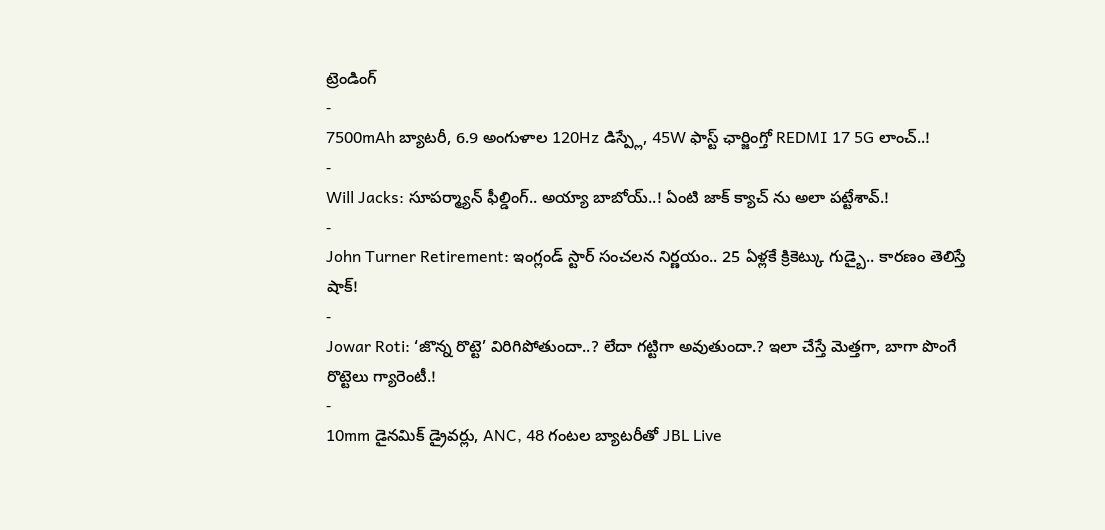ట్రెండింగ్
-
7500mAh బ్యాటరీ, 6.9 అంగుళాల 120Hz డిస్ప్లే, 45W ఫాస్ట్ ఛార్జింగ్తో REDMI 17 5G లాంచ్..!
-
Will Jacks: సూపర్మ్యాన్ ఫీల్డింగ్.. అయ్యా బాబోయ్..! ఏంటి జాక్ క్యాచ్ ను అలా పట్టేశావ్.!
-
John Turner Retirement: ఇంగ్లండ్ స్టార్ సంచలన నిర్ణయం.. 25 ఏళ్లకే క్రికెట్కు గుడ్బై.. కారణం తెలిస్తే షాక్!
-
Jowar Roti: ‘జొన్న రొట్టె’ విరిగిపోతుందా..? లేదా గట్టిగా అవుతుందా.? ఇలా చేస్తే మెత్తగా, బాగా పొంగే రొట్టెలు గ్యారెంటీ.!
-
10mm డైనమిక్ డ్రైవర్లు, ANC, 48 గంటల బ్యాటరీతో JBL Live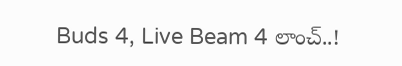Buds 4, Live Beam 4 లాంచ్..!